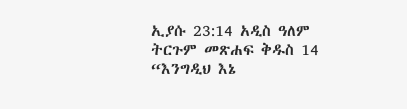ኢያሱ 23:14 አዲስ ዓለም ትርጉም መጽሐፍ ቅዱስ 14 “እንግዲህ እኔ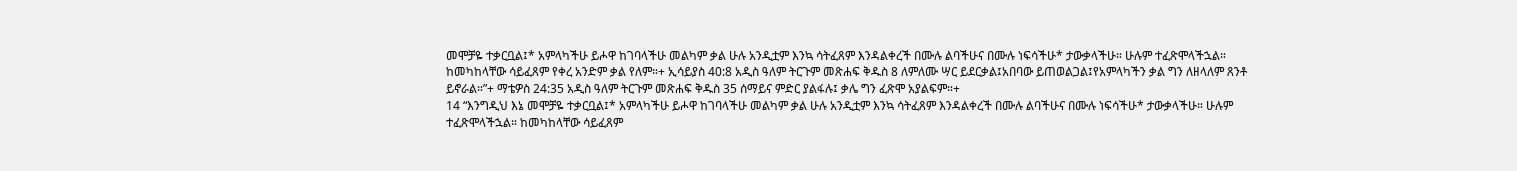መሞቻዬ ተቃርቧል፤* አምላካችሁ ይሖዋ ከገባላችሁ መልካም ቃል ሁሉ አንዲቷም እንኳ ሳትፈጸም እንዳልቀረች በሙሉ ልባችሁና በሙሉ ነፍሳችሁ* ታውቃላችሁ። ሁሉም ተፈጽሞላችኋል። ከመካከላቸው ሳይፈጸም የቀረ አንድም ቃል የለም።+ ኢሳይያስ 40:8 አዲስ ዓለም ትርጉም መጽሐፍ ቅዱስ 8 ለምለሙ ሣር ይደርቃል፤አበባው ይጠወልጋል፤የአምላካችን ቃል ግን ለዘላለም ጸንቶ ይኖራል።”+ ማቴዎስ 24:35 አዲስ ዓለም ትርጉም መጽሐፍ ቅዱስ 35 ሰማይና ምድር ያልፋሉ፤ ቃሌ ግን ፈጽሞ አያልፍም።+
14 “እንግዲህ እኔ መሞቻዬ ተቃርቧል፤* አምላካችሁ ይሖዋ ከገባላችሁ መልካም ቃል ሁሉ አንዲቷም እንኳ ሳትፈጸም እንዳልቀረች በሙሉ ልባችሁና በሙሉ ነፍሳችሁ* ታውቃላችሁ። ሁሉም ተፈጽሞላችኋል። ከመካከላቸው ሳይፈጸም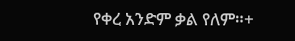የቀረ አንድም ቃል የለም።+